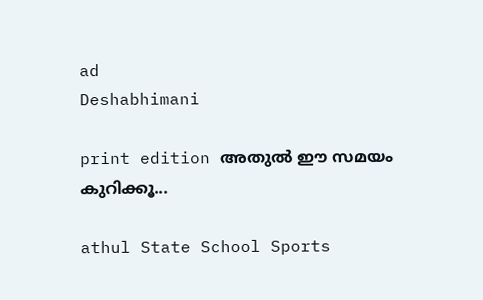ad
Deshabhimani

print edition അതുൽ ഇ‍ൗ സമയം കുറിക്കൂ...

athul State School Sports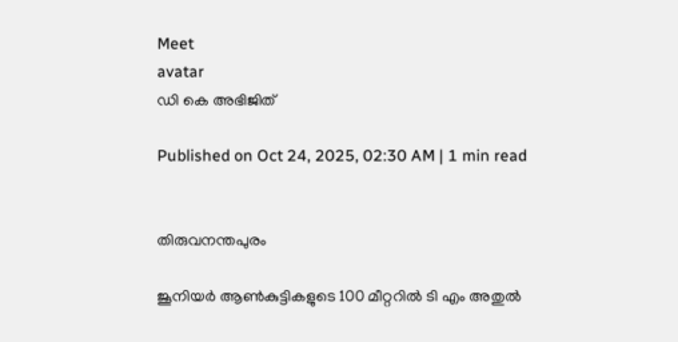Meet
avatar
ഡി കെ അഭിജിത്‌

Published on Oct 24, 2025, 02:30 AM | 1 min read


തിരുവനന്തപുരം

ജൂനിയർ ആൺകുട്ടികളുടെ 100 മീറ്ററിൽ ടി എം അതുൽ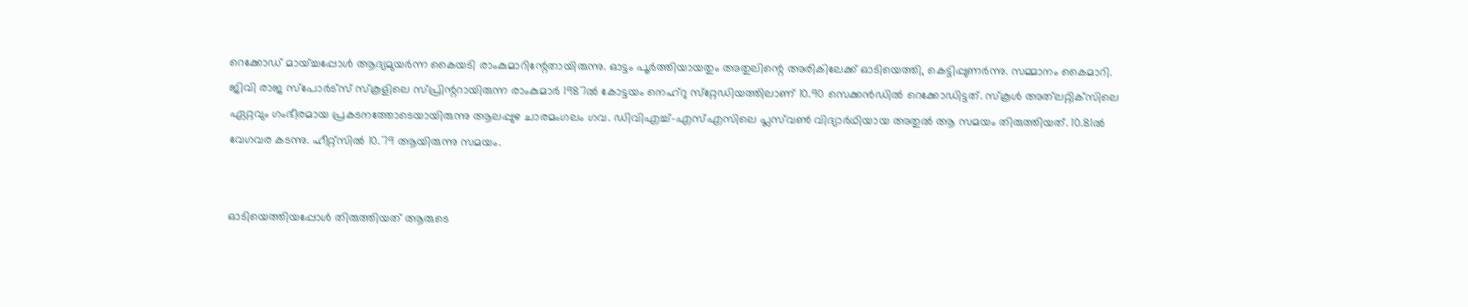റെക്കോഡ്‌ മായ്‌ച്ചപ്പോൾ ആദ്യമുയർന്ന കൈയടി രാംകുമാറിന്റേതായിരുന്നു. ഓട്ടം പൂർത്തിയായതും അതുലിന്റെ അരികിലേക്ക്‌ ഓടിയെത്തി, കെട്ടിപ്പുണർന്നു. സമ്മാനം കൈമാറി. ജിവി രാജ സ്‌പോർട്‌സ്‌ സ്‌കൂളിലെ സ്‌പ്രിന്ററായിരുന്ന രാംകുമാർ 1987ൽ കോട്ടയം നെഹ്‌റു സ്‌റ്റേഡിയത്തിലാണ്‌ 10.90 സെക്കൻഡിൽ റെക്കോഡിട്ടത്‌. സ്‌കൂൾ അത്‌ലറ്റിക്‌സിലെ ഏറ്റവും ഗംഭീരമായ പ്രകടനത്തോടെയായിരുന്നു ആലപ്പുഴ ചാരമംഗലം ഗവ. ഡിവിഎച്ച്-എസ്എസിലെ പ്ലസ്‌വൺ വിദ്യാർഥിയായ അതുൽ ആ സമയം തിരുത്തിയത്‌. 10.81ൽ വേഗവര കടന്നു. ഹീറ്റ്‌സിൽ 10.79 ആയിരുന്നു സമയം.


ഓടിയെത്തിയപ്പോൾ തിരുത്തിയത്‌ ആരുടെ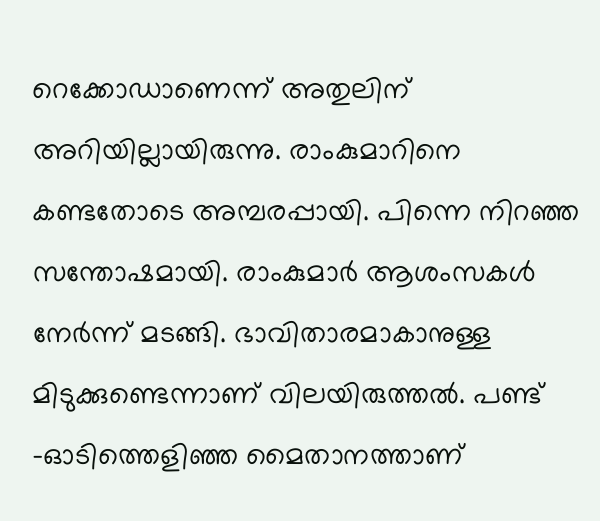റെക്കോഡാണെന്ന്‌ അതുലിന്‌ അറിയില്ലായിരുന്നു. രാംകുമാറിനെ കണ്ടതോടെ അമ്പരപ്പായി. പിന്നെ നിറഞ്ഞ സന്തോഷമായി. രാംകുമാർ ആശംസകൾ നേർന്ന്‌ മടങ്ങി. ഭാവിതാരമാകാനുള്ള മിടുക്കുണ്ടെന്നാണ്‌ വിലയിരുത്തൽ. പണ്ട്‌ -ഓടിത്തെളിഞ്ഞ മൈതാനത്താണ്‌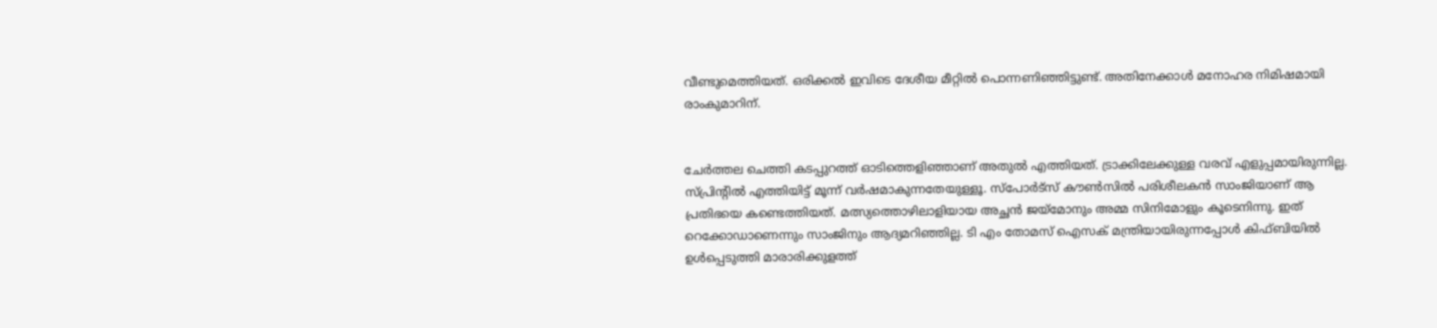വീണ്ടുമെത്തിയത്‌. ഒരിക്കൽ ഇവിടെ ദേശീയ മീറ്റിൽ പൊന്നണിഞ്ഞിട്ടുണ്ട്‌. അതിനേക്കാൾ മനോഹര നിമിഷമായി രാംകുമാറിന്‌.


ചേർത്തല ചെത്തി കടപ്പുറത്ത്‌ ഓടിത്തെളിഞ്ഞാണ്‌ അതുൽ എത്തിയത്‌. ട്രാക്കിലേക്കുള്ള വരവ്‌ എളുപ്പമായിരുന്നില്ല. സ്‌പ്രിന്റിൽ എത്തിയിട്ട്‌ മൂന്ന്‌ വർഷമാകുന്നതേയുള്ളൂ. സ്‌പോർട്‌സ്‌ ക‍ൗൺസിൽ പരിശീലകൻ സാംജിയാണ്‌ ആ പ്രതിഭയെ കണ്ടെത്തിയത്‌. മത്സ്യത്തൊഴിലാളിയായ അച്ഛൻ ജയ്‌മോനും അമ്മ സിനിമോളും കൂടെനിന്നു. ഇത്‌ റെക്കോഡാണെന്നും സാംജിനും ആദ്യമറിഞ്ഞില്ല. ടി എം തോമസ്‌ ഐസക് മന്ത്രിയായിരുന്നപ്പോൾ കിഫ്‌ബിയിൽ ഉൾപ്പെടുത്തി മാരാരിക്കുളത്ത്‌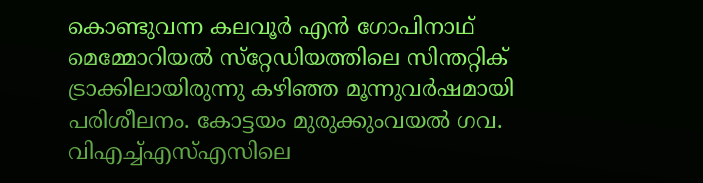കൊണ്ടുവന്ന കലവൂർ എൻ ഗോപിനാഥ്‌ മെമ്മോറിയൽ സ്‌റ്റേഡിയത്തിലെ സിന്തറ്റിക്‌ ട്രാക്കിലായിരുന്നു കഴിഞ്ഞ മൂന്നുവർഷമായി പരിശീലനം. കോട്ടയം മുരുക്കുംവയൽ ഗവ. വിഎച്ച്‌എസ്‌എസിലെ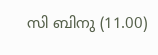സി ബിനു (11.00)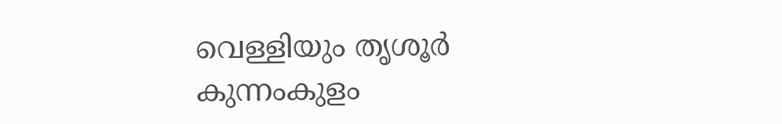വെള്ളിയും തൃശൂർ കുന്നംകുളം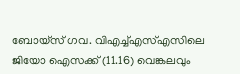ബോയ്‌സ്‌ ഗവ. വിഎച്ച്‌എസ്‌എസിലെ ജിയോ ഐസക്ക്‌ (11.16) വെങ്കലവും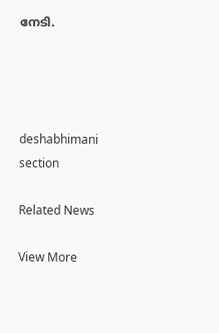നേടി.




deshabhimani section

Related News

View More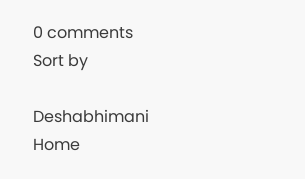0 comments
Sort by

Deshabhimani
Home